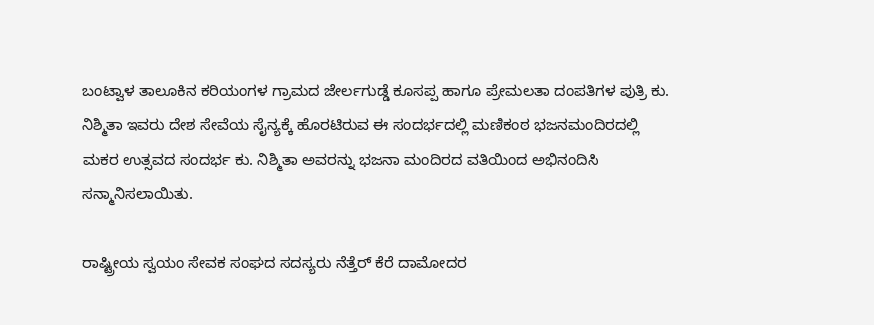ಬಂಟ್ವಾಳ ತಾಲೂಕಿನ ಕರಿಯಂಗಳ ಗ್ರಾಮದ ಜೇರ್ಲಗುಡ್ಡೆ ಕೂಸಪ್ಪ ಹಾಗೂ ಪ್ರೇಮಲತಾ ದಂಪತಿಗಳ ಪುತ್ರಿ ಕು. ನಿಶ್ಮಿತಾ ಇವರು ದೇಶ ಸೇವೆಯ ಸೈನ್ಯಕ್ಕೆ ಹೊರಟಿರುವ ಈ ಸಂದರ್ಭದಲ್ಲಿ ಮಣಿಕಂಠ ಭಜನಮಂದಿರದಲ್ಲಿ ಮಕರ ಉತ್ಸವದ ಸಂದರ್ಭ ಕು. ನಿಶ್ಮಿತಾ ಅವರನ್ನು ಭಜನಾ ಮಂದಿರದ ವತಿಯಿಂದ ಅಭಿನಂದಿಸಿ ಸನ್ಮಾನಿಸಲಾಯಿತು.

ರಾಷ್ಟ್ರೀಯ ಸ್ವಯಂ ಸೇವಕ ಸಂಘದ ಸದಸ್ಯರು ನೆತ್ತೆರ್ ಕೆರೆ ದಾಮೋದರ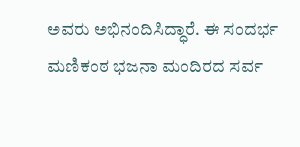ಅವರು ಅಭಿನಂದಿಸಿದ್ಧಾರೆ. ಈ ಸಂದರ್ಭ ಮಣಿಕಂಠ ಭಜನಾ ಮಂದಿರದ ಸರ್ವ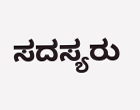ಸದಸ್ಯರು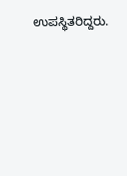ಉಪಸ್ಥಿತರಿದ್ದರು.